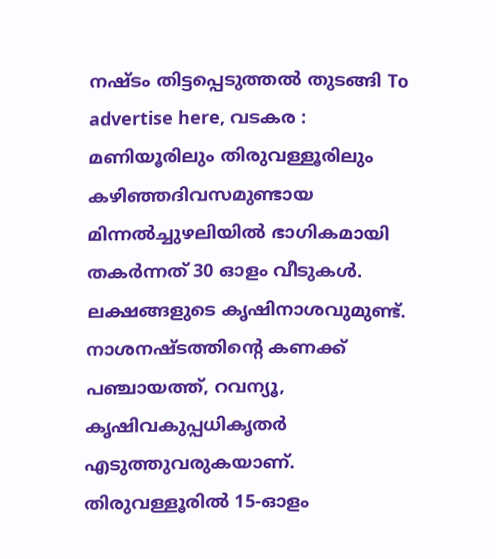നഷ്ടം തിട്ടപ്പെടുത്തൽ തുടങ്ങി To advertise here, വടകര : മണിയൂരിലും തിരുവള്ളൂരിലും കഴിഞ്ഞദിവസമുണ്ടായ മിന്നൽച്ചുഴലിയിൽ ഭാഗികമായി തകർന്നത് 30 ഓളം വീടുകൾ. ലക്ഷങ്ങളുടെ കൃഷിനാശവുമുണ്ട്. നാശനഷ്ടത്തിന്റെ കണക്ക് പഞ്ചായത്ത്, റവന്യൂ, കൃഷിവകുപ്പധികൃതർ എടുത്തുവരുകയാണ്. തിരുവള്ളൂരിൽ 15-ഓളം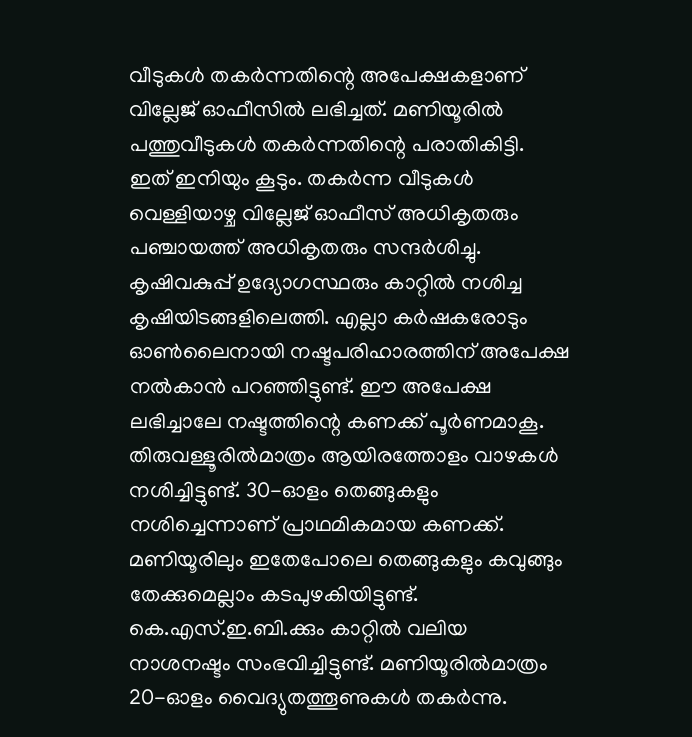വീടുകൾ തകർന്നതിന്റെ അപേക്ഷകളാണ് വില്ലേജ് ഓഫീസിൽ ലഭിച്ചത്. മണിയൂരിൽ പത്തുവീടുകൾ തകർന്നതിന്റെ പരാതികിട്ടി. ഇത് ഇനിയും കൂടും. തകർന്ന വീടുകൾ വെള്ളിയാഴ്ച വില്ലേജ് ഓഫീസ് അധികൃതരും പഞ്ചായത്ത് അധികൃതരും സന്ദർശിച്ചു. കൃഷിവകുപ്പ് ഉദ്യോഗസ്ഥരും കാറ്റിൽ നശിച്ച കൃഷിയിടങ്ങളിലെത്തി. എല്ലാ കർഷകരോടും ഓൺലൈനായി നഷ്ടപരിഹാരത്തിന് അപേക്ഷ നൽകാൻ പറഞ്ഞിട്ടുണ്ട്. ഈ അപേക്ഷ ലഭിച്ചാലേ നഷ്ടത്തിന്റെ കണക്ക് പൂർണമാകൂ. തിരുവള്ളൂരിൽമാത്രം ആയിരത്തോളം വാഴകൾ നശിച്ചിട്ടുണ്ട്. 30-ഓളം തെങ്ങുകളും നശിച്ചെന്നാണ് പ്രാഥമികമായ കണക്ക്. മണിയൂരിലും ഇതേപോലെ തെങ്ങുകളും കവുങ്ങും തേക്കുമെല്ലാം കടപുഴകിയിട്ടുണ്ട്. കെ.എസ്.ഇ.ബി.ക്കും കാറ്റിൽ വലിയ നാശനഷ്ടം സംഭവിച്ചിട്ടുണ്ട്. മണിയൂരിൽമാത്രം 20-ഓളം വൈദ്യുതത്തൂണുകൾ തകർന്നു.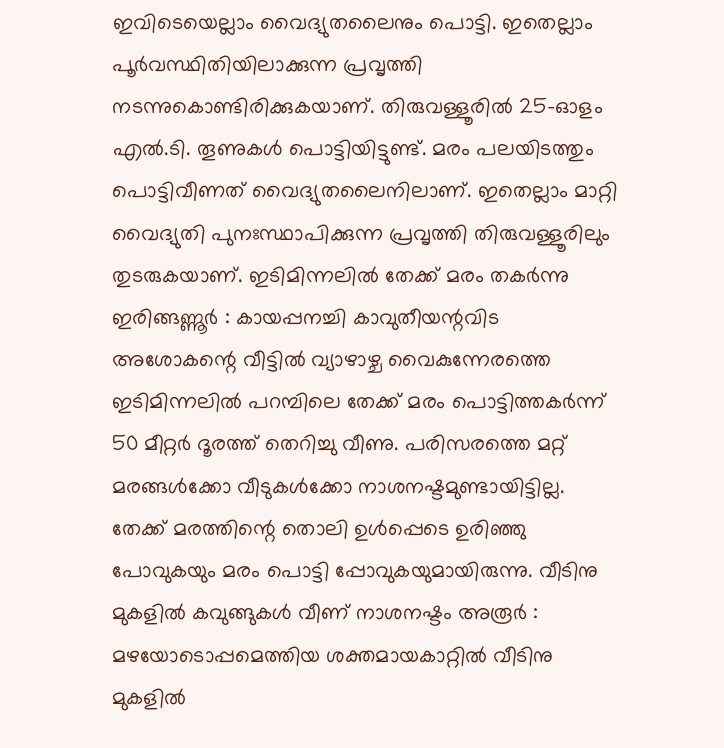ഇവിടെയെല്ലാം വൈദ്യുതലൈനും പൊട്ടി. ഇതെല്ലാം പൂർവസ്ഥിതിയിലാക്കുന്ന പ്രവൃത്തി നടന്നുകൊണ്ടിരിക്കുകയാണ്. തിരുവള്ളൂരിൽ 25-ഓളം എൽ.ടി. തൂണുകൾ പൊട്ടിയിട്ടുണ്ട്. മരം പലയിടത്തും പൊട്ടിവീണത് വൈദ്യുതലൈനിലാണ്. ഇതെല്ലാം മാറ്റി വൈദ്യുതി പുനഃസ്ഥാപിക്കുന്ന പ്രവൃത്തി തിരുവള്ളൂരിലും തുടരുകയാണ്. ഇടിമിന്നലിൽ തേക്ക് മരം തകർന്നു ഇരിങ്ങണ്ണൂർ : കായപ്പനച്ചി കാവുതീയന്റവിട അശോകന്റെ വീട്ടിൽ വ്യാഴാഴ്ച വൈകുന്നേരത്തെ ഇടിമിന്നലിൽ പറമ്പിലെ തേക്ക് മരം പൊട്ടിത്തകർന്ന് 50 മീറ്റർ ദൂരത്ത് തെറിച്ചു വീണു. പരിസരത്തെ മറ്റ് മരങ്ങൾക്കോ വീടുകൾക്കോ നാശനഷ്ടമുണ്ടായിട്ടില്ല. തേക്ക് മരത്തിന്റെ തൊലി ഉൾപ്പെടെ ഉരിഞ്ഞു പോവുകയും മരം പൊട്ടി പ്പോവുകയുമായിരുന്നു. വീടിനു മുകളിൽ കവുങ്ങുകൾ വീണ് നാശനഷ്ടം അരൂർ : മഴയോടൊപ്പമെത്തിയ ശക്തമായകാറ്റിൽ വീടിനു മുകളിൽ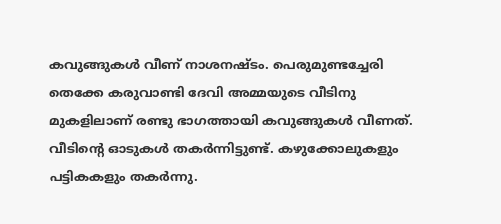കവുങ്ങുകൾ വീണ് നാശനഷ്ടം. പെരുമുണ്ടച്ചേരി തെക്കേ കരുവാണ്ടി ദേവി അമ്മയുടെ വീടിനു മുകളിലാണ് രണ്ടു ഭാഗത്തായി കവുങ്ങുകൾ വീണത്. വീടിന്റെ ഓടുകൾ തകർന്നിട്ടുണ്ട്. കഴുക്കോലുകളും പട്ടികകളും തകർന്നു.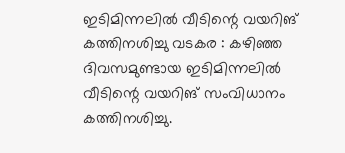ഇടിമിന്നലിൽ വീടിന്റെ വയറിങ് കത്തിനശിച്ചു വടകര : കഴിഞ്ഞ ദിവസമുണ്ടായ ഇടിമിന്നലിൽ വീടിന്റെ വയറിങ് സംവിധാനം കത്തിനശിച്ചു.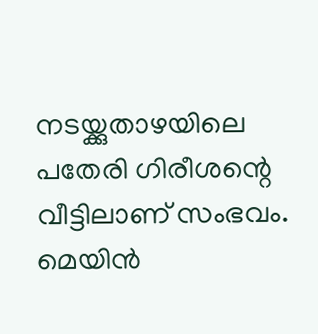നടയ്ക്കുതാഴയിലെ പതേരി ഗിരീശന്റെ വീട്ടിലാണ് സംഭവം. മെയിൻ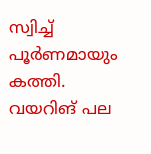സ്വിച്ച് പൂർണമായും കത്തി. വയറിങ് പല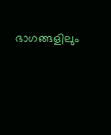ഭാഗങ്ങളിലും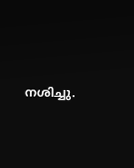നശിച്ചു.